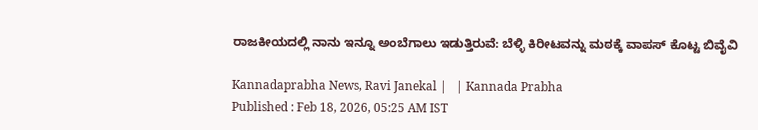ರಾಜಕೀಯದಲ್ಲಿ ನಾನು ಇನ್ನೂ ಅಂಬೆಗಾಲು ಇಡುತ್ತಿರುವೆ: ಬೆಳ್ಳಿ ಕಿರೀಟವನ್ನು ಮಠಕ್ಕೆ ವಾಪಸ್‌ ಕೊಟ್ಟ ಬಿವೈವಿ

Kannadaprabha News, Ravi Janekal |   | Kannada Prabha
Published : Feb 18, 2026, 05:25 AM IST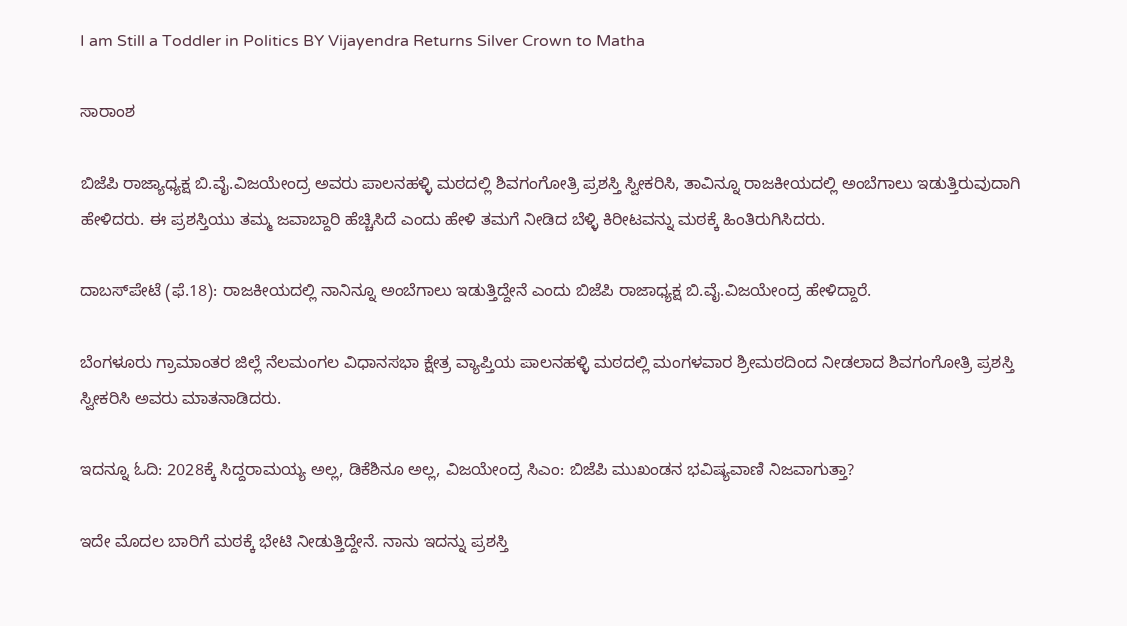I am Still a Toddler in Politics BY Vijayendra Returns Silver Crown to Matha

ಸಾರಾಂಶ

ಬಿಜೆಪಿ ರಾಜ್ಯಾಧ್ಯಕ್ಷ ಬಿ.ವೈ.ವಿಜಯೇಂದ್ರ ಅವರು ಪಾಲನಹಳ್ಳಿ ಮಠದಲ್ಲಿ ಶಿವಗಂಗೋತ್ರಿ ಪ್ರಶಸ್ತಿ ಸ್ವೀಕರಿಸಿ, ತಾವಿನ್ನೂ ರಾಜಕೀಯದಲ್ಲಿ ಅಂಬೆಗಾಲು ಇಡುತ್ತಿರುವುದಾಗಿ ಹೇಳಿದರು. ಈ ಪ್ರಶಸ್ತಿಯು ತಮ್ಮ ಜವಾಬ್ದಾರಿ ಹೆಚ್ಚಿಸಿದೆ ಎಂದು ಹೇಳಿ ತಮಗೆ ನೀಡಿದ ಬೆಳ್ಳಿ ಕಿರೀಟವನ್ನು ಮಠಕ್ಕೆ ಹಿಂತಿರುಗಿಸಿದರು.

ದಾಬಸ್‍ಪೇಟೆ (ಫೆ.18): ರಾಜಕೀಯದಲ್ಲಿ ನಾನಿನ್ನೂ ಅಂಬೆಗಾಲು ಇಡುತ್ತಿದ್ದೇನೆ ಎಂದು ಬಿಜೆಪಿ ರಾಜಾಧ್ಯಕ್ಷ ಬಿ.ವೈ.ವಿಜಯೇಂದ್ರ ಹೇಳಿದ್ದಾರೆ.

ಬೆಂಗಳೂರು ಗ್ರಾಮಾಂತರ ಜಿಲ್ಲೆ ನೆಲಮಂಗಲ ವಿಧಾನಸಭಾ ಕ್ಷೇತ್ರ ವ್ಯಾಪ್ತಿಯ ಪಾಲನಹಳ್ಳಿ ಮಠದಲ್ಲಿ ಮಂಗಳವಾರ ಶ್ರೀಮಠದಿಂದ ನೀಡಲಾದ ಶಿವಗಂಗೋತ್ರಿ ಪ್ರಶಸ್ತಿ ಸ್ವೀಕರಿಸಿ ಅವರು ಮಾತನಾಡಿದರು.

ಇದನ್ನೂ ಓದಿ: 2028ಕ್ಕೆ ಸಿದ್ದರಾಮಯ್ಯ ಅಲ್ಲ, ಡಿಕೆಶಿನೂ ಅಲ್ಲ, ವಿಜಯೇಂದ್ರ ಸಿಎಂ: ಬಿಜೆಪಿ ಮುಖಂಡನ ಭವಿಷ್ಯವಾಣಿ ನಿಜವಾಗುತ್ತಾ?

ಇದೇ ಮೊದಲ ಬಾರಿಗೆ ಮಠಕ್ಕೆ ಭೇಟಿ ನೀಡುತ್ತಿದ್ದೇನೆ. ನಾನು ಇದನ್ನು ಪ್ರಶಸ್ತಿ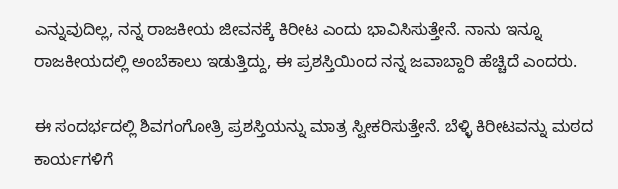ಎನ್ನುವುದಿಲ್ಲ, ನನ್ನ ರಾಜಕೀಯ ಜೀವನಕ್ಕೆ ಕಿರೀಟ ಎಂದು ಭಾವಿಸಿಸುತ್ತೇನೆ. ನಾನು ಇನ್ನೂ ರಾಜಕೀಯದಲ್ಲಿ ಅಂಬೆಕಾಲು ಇಡುತ್ತಿದ್ದು, ಈ ಪ್ರಶಸ್ತಿಯಿಂದ ನನ್ನ ಜವಾಬ್ದಾರಿ ಹೆಚ್ಚಿದೆ ಎಂದರು.

ಈ ಸಂದರ್ಭದಲ್ಲಿ ಶಿವಗಂಗೋತ್ರಿ ಪ್ರಶಸ್ತಿಯನ್ನು ಮಾತ್ರ ಸ್ವೀಕರಿಸುತ್ತೇನೆ. ಬೆಳ್ಳಿ ಕಿರೀಟವನ್ನು ಮಠದ ಕಾರ್ಯಗಳಿಗೆ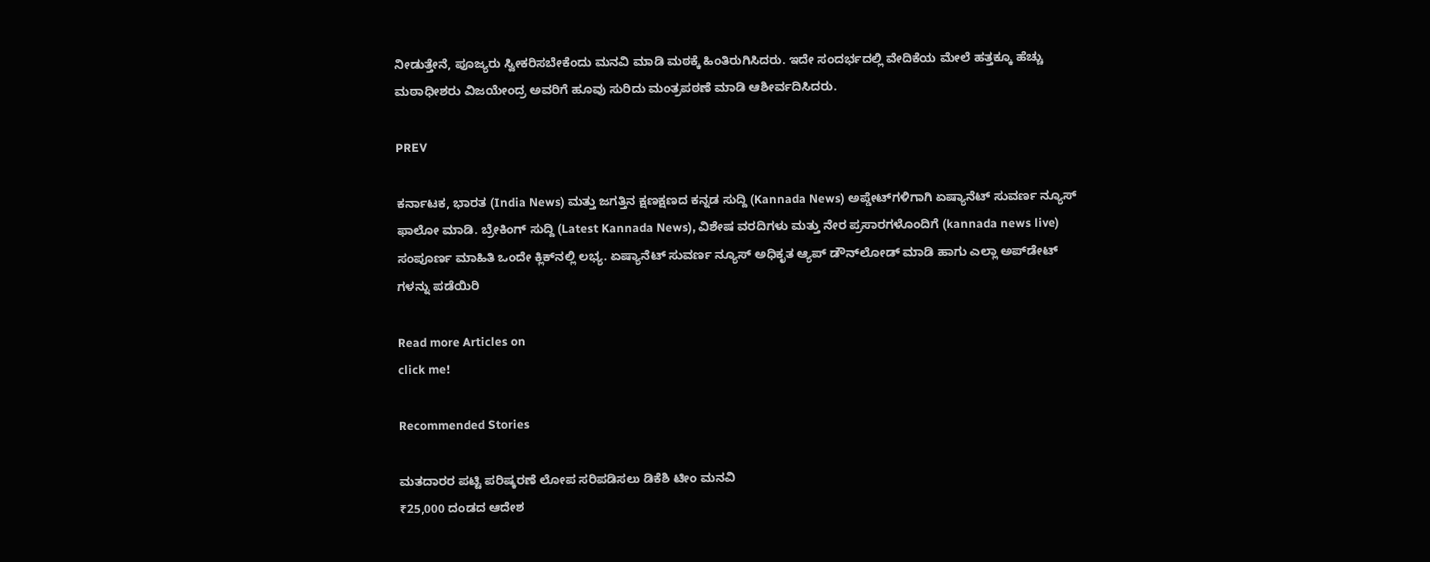ನೀಡುತ್ತೇನೆ, ಪೂಜ್ಯರು ಸ್ವೀಕರಿಸಬೇಕೆಂದು ಮನವಿ ಮಾಡಿ ಮಠಕ್ಕೆ ಹಿಂತಿರುಗಿಸಿದರು. ಇದೇ ಸಂದರ್ಭದಲ್ಲಿ ವೇದಿಕೆಯ ಮೇಲೆ ಹತ್ತಕ್ಕೂ ಹೆಚ್ಚು ಮಠಾಧೀಶರು ವಿಜಯೇಂದ್ರ ಅವರಿಗೆ ಹೂವು ಸುರಿದು ಮಂತ್ರಪಠಣೆ ಮಾಡಿ ಆಶೀರ್ವದಿಸಿದರು.

PREV

ಕರ್ನಾಟಕ, ಭಾರತ (India News) ಮತ್ತು ಜಗತ್ತಿನ ಕ್ಷಣಕ್ಷಣದ ಕನ್ನಡ ಸುದ್ದಿ (Kannada News) ಅಪ್ಡೇಟ್‌ಗಳಿಗಾಗಿ ಏಷ್ಯಾನೆಟ್ ಸುವರ್ಣ ನ್ಯೂಸ್‌ ಫಾಲೋ ಮಾಡಿ. ಬ್ರೇಕಿಂಗ್ ಸುದ್ದಿ (Latest Kannada News), ವಿಶೇಷ ವರದಿಗಳು ಮತ್ತು ನೇರ ಪ್ರಸಾರಗಳೊಂದಿಗೆ (kannada news live) ಸಂಪೂರ್ಣ ಮಾಹಿತಿ ಒಂದೇ ಕ್ಲಿಕ್‌ನಲ್ಲಿ ಲಭ್ಯ. ಏಷ್ಯಾನೆಟ್ ಸುವರ್ಣ ನ್ಯೂಸ್ ಅಧಿಕೃತ ಆ್ಯಪ್ ಡೌನ್‌ಲೋಡ್ ಮಾಡಿ ಹಾಗು ಎಲ್ಲಾ ಅಪ್‌ಡೇಟ್ ಗಳನ್ನು ಪಡೆಯಿರಿ

Read more Articles on
click me!

Recommended Stories

ಮತದಾರರ ಪಟ್ಟಿ ಪರಿಷ್ಕರಣೆ ಲೋಪ ಸರಿಪಡಿಸಲು ಡಿಕೆಶಿ ಟೀಂ ಮನವಿ
₹25,000 ದಂಡದ ಆದೇಶ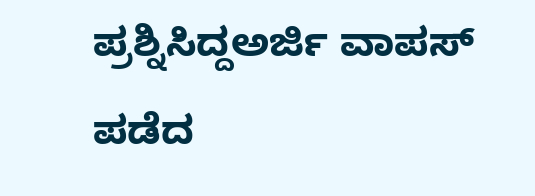ಪ್ರಶ್ನಿಸಿದ್ದಅರ್ಜಿ ವಾಪಸ್‌ ಪಡೆದ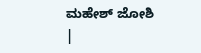ಮಹೇಶ್‌ ಜೋಶಿ |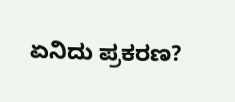ಏನಿದು ಪ್ರಕರಣ?